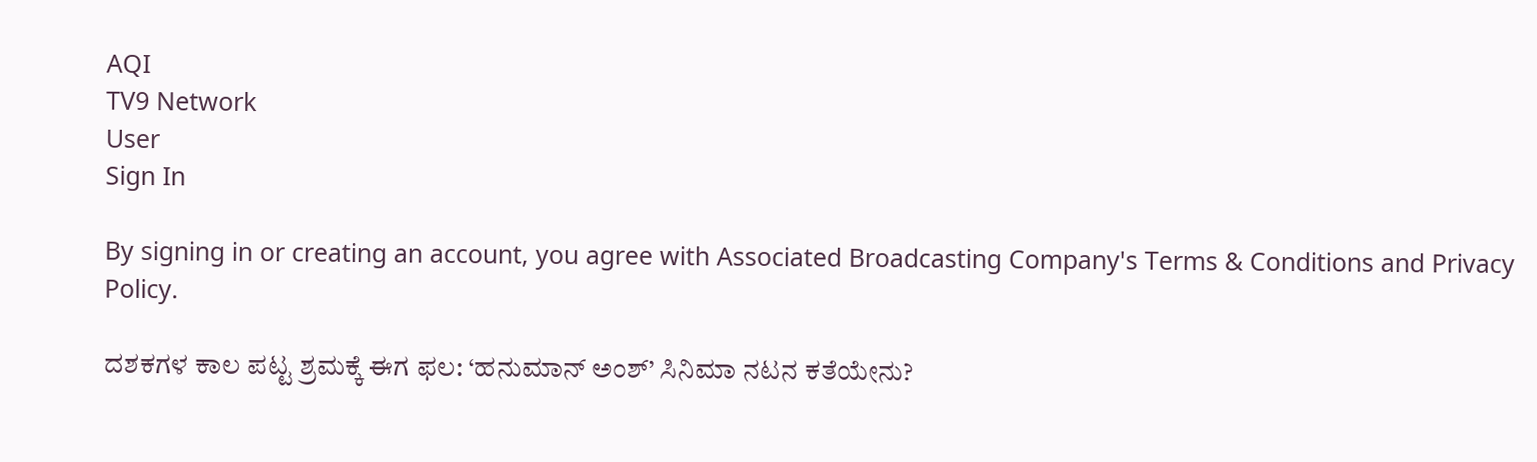AQI
TV9 Network
User
Sign In

By signing in or creating an account, you agree with Associated Broadcasting Company's Terms & Conditions and Privacy Policy.

ದಶಕಗಳ ಕಾಲ ಪಟ್ಟ ಶ್ರಮಕ್ಕೆ ಈಗ ಫಲ: ‘ಹನುಮಾನ್ ಅಂಶ್’ ಸಿನಿಮಾ ನಟನ ಕತೆಯೇನು?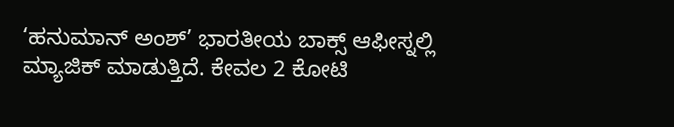‘ಹನುಮಾನ್ ಅಂಶ್’ ಭಾರತೀಯ ಬಾಕ್ಸ್ ಆಫೀಸ್ನಲ್ಲಿ ಮ್ಯಾಜಿಕ್ ಮಾಡುತ್ತಿದೆ. ಕೇವಲ 2 ಕೋಟಿ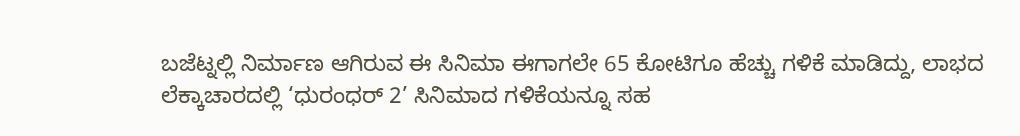ಬಜೆಟ್ನಲ್ಲಿ ನಿರ್ಮಾಣ ಆಗಿರುವ ಈ ಸಿನಿಮಾ ಈಗಾಗಲೇ 65 ಕೋಟಿಗೂ ಹೆಚ್ಚು ಗಳಿಕೆ ಮಾಡಿದ್ದು, ಲಾಭದ ಲೆಕ್ಕಾಚಾರದಲ್ಲಿ ‘ಧುರಂಧರ್ 2’ ಸಿನಿಮಾದ ಗಳಿಕೆಯನ್ನೂ ಸಹ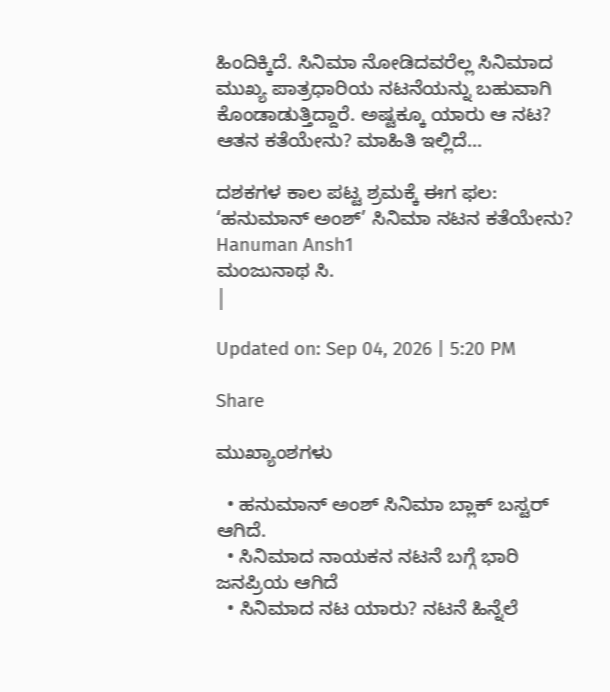ಹಿಂದಿಕ್ಕಿದೆ. ಸಿನಿಮಾ ನೋಡಿದವರೆಲ್ಲ ಸಿನಿಮಾದ ಮುಖ್ಯ ಪಾತ್ರಧಾರಿಯ ನಟನೆಯನ್ನು ಬಹುವಾಗಿ ಕೊಂಡಾಡುತ್ತಿದ್ದಾರೆ. ಅಷ್ಟಕ್ಕೂ ಯಾರು ಆ ನಟ? ಆತನ ಕತೆಯೇನು? ಮಾಹಿತಿ ಇಲ್ಲಿದೆ...

ದಶಕಗಳ ಕಾಲ ಪಟ್ಟ ಶ್ರಮಕ್ಕೆ ಈಗ ಫಲ: ‘ಹನುಮಾನ್ ಅಂಶ್’ ಸಿನಿಮಾ ನಟನ ಕತೆಯೇನು?
Hanuman Ansh1
ಮಂಜುನಾಥ ಸಿ.
|

Updated on: Sep 04, 2026 | 5:20 PM

Share

ಮುಖ್ಯಾಂಶಗಳು

  • ಹನುಮಾನ್ ಅಂಶ್ ಸಿನಿಮಾ ಬ್ಲಾಕ್ ಬಸ್ಟರ್ ಆಗಿದೆ.
  • ಸಿನಿಮಾದ ನಾಯಕನ ನಟನೆ ಬಗ್ಗೆ ಭಾರಿ ಜನಪ್ರಿಯ ಆಗಿದೆ
  • ಸಿನಿಮಾದ ನಟ ಯಾರು? ನಟನೆ ಹಿನ್ನೆಲೆ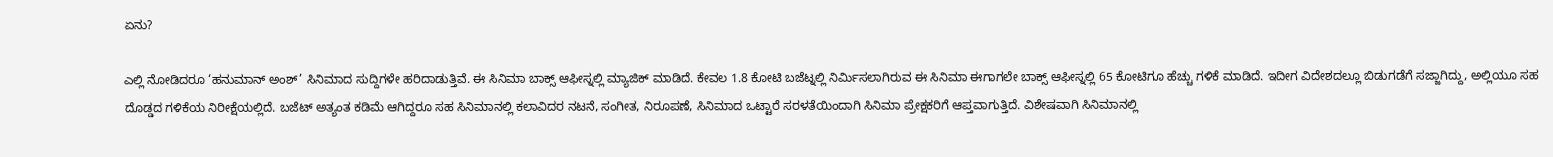ಏನು?

ಎಲ್ಲಿ ನೋಡಿದರೂ ‘ಹನುಮಾನ್ ಅಂಶ್’ ಸಿನಿಮಾದ ಸುದ್ದಿಗಳೇ ಹರಿದಾಡುತ್ತಿವೆ. ಈ ಸಿನಿಮಾ ಬಾಕ್ಸ್ ಆಫೀಸ್ನಲ್ಲಿ ಮ್ಯಾಜಿಕ್ ಮಾಡಿದೆ. ಕೇವಲ 1.8 ಕೋಟಿ ಬಜೆಟ್ನಲ್ಲಿ ನಿರ್ಮಿಸಲಾಗಿರುವ ಈ ಸಿನಿಮಾ ಈಗಾಗಲೇ ಬಾಕ್ಸ್ ಆಫೀಸ್ನಲ್ಲಿ 65 ಕೋಟಿಗೂ ಹೆಚ್ಚು ಗಳಿಕೆ ಮಾಡಿದೆ. ಇದೀಗ ವಿದೇಶದಲ್ಲೂ ಬಿಡುಗಡೆಗೆ ಸಜ್ಜಾಗಿದ್ದು, ಅಲ್ಲಿಯೂ ಸಹ ದೊಡ್ಡದ ಗಳಿಕೆಯ ನಿರೀಕ್ಷೆಯಲ್ಲಿದೆ. ಬಜೆಟ್ ಅತ್ಯಂತ ಕಡಿಮೆ ಆಗಿದ್ದರೂ ಸಹ ಸಿನಿಮಾನಲ್ಲಿ ಕಲಾವಿದರ ನಟನೆ, ಸಂಗೀತ, ನಿರೂಪಣೆ, ಸಿನಿಮಾದ ಒಟ್ಟಾರೆ ಸರಳತೆಯಿಂದಾಗಿ ಸಿನಿಮಾ ಪ್ರೇಕ್ಷಕರಿಗೆ ಆಪ್ತವಾಗುತ್ತಿದೆ. ವಿಶೇಷವಾಗಿ ಸಿನಿಮಾನಲ್ಲಿ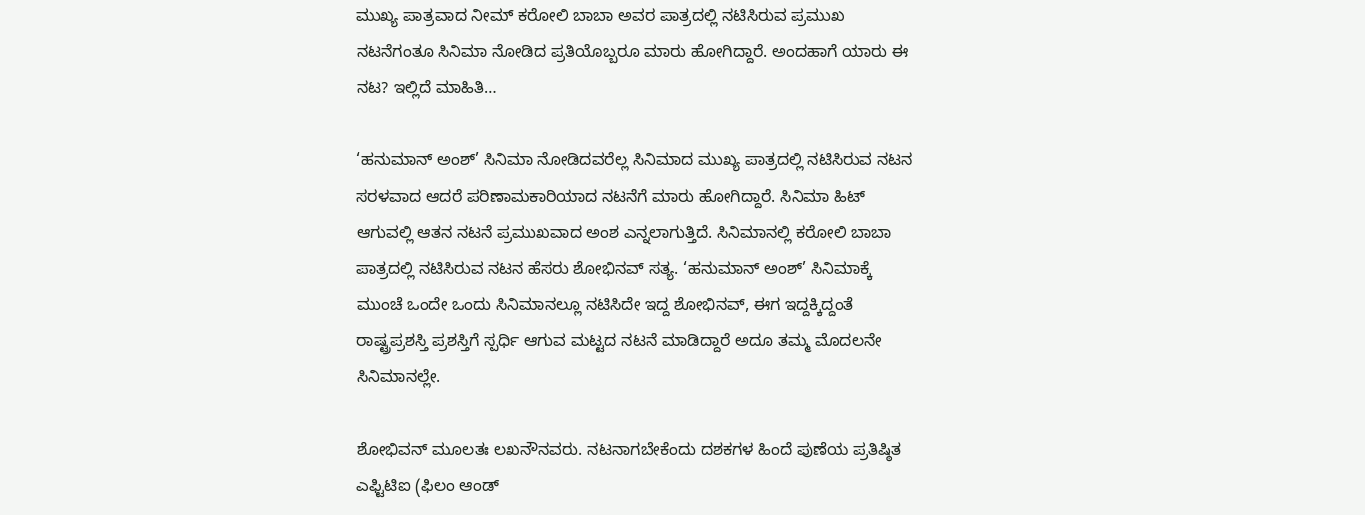ಮುಖ್ಯ ಪಾತ್ರವಾದ ನೀಮ್ ಕರೋಲಿ ಬಾಬಾ ಅವರ ಪಾತ್ರದಲ್ಲಿ ನಟಿಸಿರುವ ಪ್ರಮುಖ ನಟನೆಗಂತೂ ಸಿನಿಮಾ ನೋಡಿದ ಪ್ರತಿಯೊಬ್ಬರೂ ಮಾರು ಹೋಗಿದ್ದಾರೆ. ಅಂದಹಾಗೆ ಯಾರು ಈ ನಟ? ಇಲ್ಲಿದೆ ಮಾಹಿತಿ…

‘ಹನುಮಾನ್ ಅಂಶ್’ ಸಿನಿಮಾ ನೋಡಿದವರೆಲ್ಲ ಸಿನಿಮಾದ ಮುಖ್ಯ ಪಾತ್ರದಲ್ಲಿ ನಟಿಸಿರುವ ನಟನ ಸರಳವಾದ ಆದರೆ ಪರಿಣಾಮಕಾರಿಯಾದ ನಟನೆಗೆ ಮಾರು ಹೋಗಿದ್ದಾರೆ. ಸಿನಿಮಾ ಹಿಟ್ ಆಗುವಲ್ಲಿ ಆತನ ನಟನೆ ಪ್ರಮುಖವಾದ ಅಂಶ ಎನ್ನಲಾಗುತ್ತಿದೆ. ಸಿನಿಮಾನಲ್ಲಿ ಕರೋಲಿ ಬಾಬಾ ಪಾತ್ರದಲ್ಲಿ ನಟಿಸಿರುವ ನಟನ ಹೆಸರು ಶೋಭಿನವ್ ಸತ್ಯ. ‘ಹನುಮಾನ್ ಅಂಶ್’ ಸಿನಿಮಾಕ್ಕೆ ಮುಂಚೆ ಒಂದೇ ಒಂದು ಸಿನಿಮಾನಲ್ಲೂ ನಟಿಸಿದೇ ಇದ್ದ ಶೋಭಿನವ್, ಈಗ ಇದ್ದಕ್ಕಿದ್ದಂತೆ ರಾಷ್ಟ್ರಪ್ರಶಸ್ತಿ ಪ್ರಶಸ್ತಿಗೆ ಸ್ಪರ್ಧಿ ಆಗುವ ಮಟ್ಟದ ನಟನೆ ಮಾಡಿದ್ದಾರೆ ಅದೂ ತಮ್ಮ ಮೊದಲನೇ ಸಿನಿಮಾನಲ್ಲೇ.

ಶೋಭಿವನ್ ಮೂಲತಃ ಲಖನೌನವರು. ನಟನಾಗಬೇಕೆಂದು ದಶಕಗಳ ಹಿಂದೆ ಪುಣೆಯ ಪ್ರತಿಷ್ಠಿತ ಎಫ್ಟಿಟಿಐ (ಫಿಲಂ ಆಂಡ್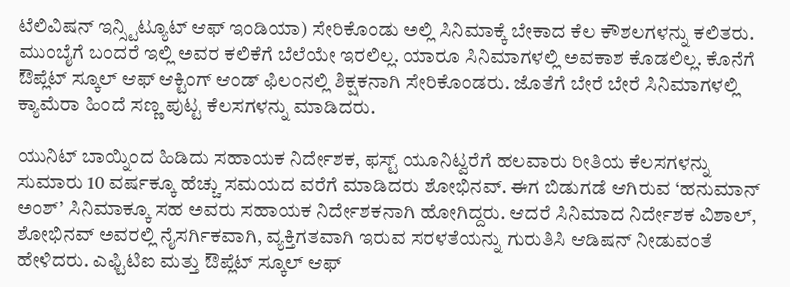ಟೆಲಿವಿಷನ್ ಇನ್ಸ್ಟಿಟ್ಯೂಟ್ ಆಫ್ ಇಂಡಿಯಾ) ಸೇರಿಕೊಂಡು ಅಲ್ಲಿ ಸಿನಿಮಾಕ್ಕೆ ಬೇಕಾದ ಕೆಲ ಕೌಶಲಗಳನ್ನು ಕಲಿತರು. ಮುಂಬೈಗೆ ಬಂದರೆ ಇಲ್ಲಿ ಅವರ ಕಲಿಕೆಗೆ ಬೆಲೆಯೇ ಇರಲಿಲ್ಲ. ಯಾರೂ ಸಿನಿಮಾಗಳಲ್ಲಿ ಅವಕಾಶ ಕೊಡಲಿಲ್ಲ. ಕೊನೆಗೆ ಔಪ್ಲೆಟ್ ಸ್ಕೂಲ್ ಆಫ್ ಆಕ್ಟಿಂಗ್ ಆಂಡ್ ಫಿಲಂನಲ್ಲಿ ಶಿಕ್ಷಕನಾಗಿ ಸೇರಿಕೊಂಡರು. ಜೊತೆಗೆ ಬೇರೆ ಬೇರೆ ಸಿನಿಮಾಗಳಲ್ಲಿ ಕ್ಯಾಮೆರಾ ಹಿಂದೆ ಸಣ್ಣ ಪುಟ್ಟ ಕೆಲಸಗಳನ್ನು ಮಾಡಿದರು.

ಯುನಿಟ್ ಬಾಯ್ನಿಂದ ಹಿಡಿದು ಸಹಾಯಕ ನಿರ್ದೇಶಕ, ಫಸ್ಟ್ ಯೂನಿಟ್ವರೆಗೆ ಹಲವಾರು ರೀತಿಯ ಕೆಲಸಗಳನ್ನು ಸುಮಾರು 10 ವರ್ಷಕ್ಕೂ ಹೆಚ್ಚು ಸಮಯದ ವರೆಗೆ ಮಾಡಿದರು ಶೋಭಿನವ್. ಈಗ ಬಿಡುಗಡೆ ಆಗಿರುವ ‘ಹನುಮಾನ್ ಅಂಶ್’ ಸಿನಿಮಾಕ್ಕೂ ಸಹ ಅವರು ಸಹಾಯಕ ನಿರ್ದೇಶಕನಾಗಿ ಹೋಗಿದ್ದರು. ಆದರೆ ಸಿನಿಮಾದ ನಿರ್ದೇಶಕ ವಿಶಾಲ್, ಶೋಭಿನವ್ ಅವರಲ್ಲಿ ನೈಸರ್ಗಿಕವಾಗಿ, ವ್ಯಕ್ತಿಗತವಾಗಿ ಇರುವ ಸರಳತೆಯನ್ನು ಗುರುತಿಸಿ ಆಡಿಷನ್ ನೀಡುವಂತೆ ಹೇಳಿದರು. ಎಫ್ಟಿಟಿಐ ಮತ್ತು ಔಪ್ಲೆಟ್ ಸ್ಕೂಲ್ ಆಫ್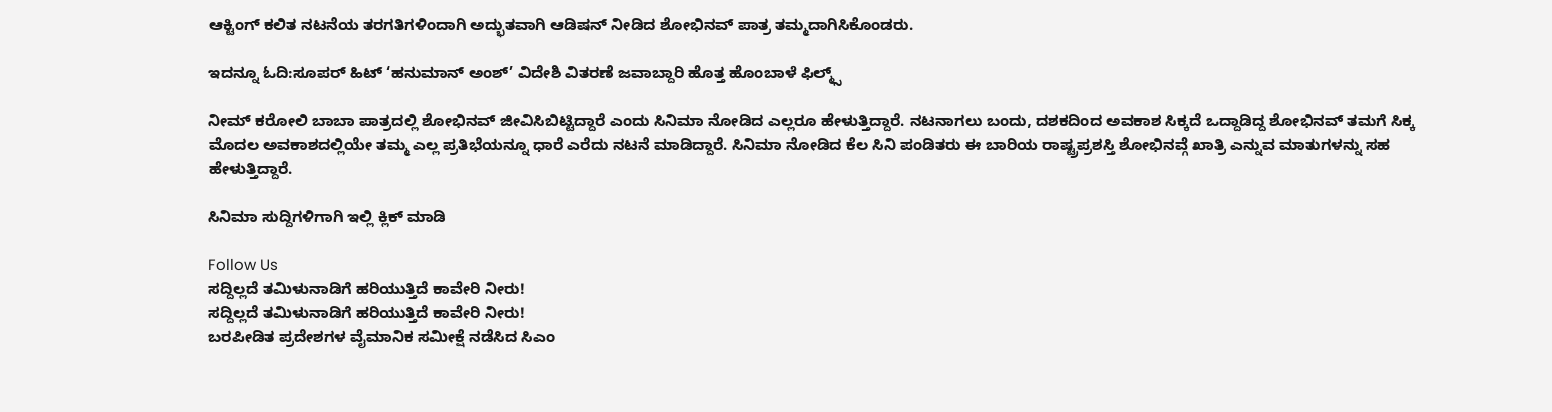ಆಕ್ಟಿಂಗ್ ಕಲಿತ ನಟನೆಯ ತರಗತಿಗಳಿಂದಾಗಿ ಅದ್ಭುತವಾಗಿ ಆಡಿಷನ್ ನೀಡಿದ ಶೋಭಿನವ್ ಪಾತ್ರ ತಮ್ಮದಾಗಿಸಿಕೊಂಡರು.

ಇದನ್ನೂ ಓದಿ:ಸೂಪರ್ ಹಿಟ್ ‘ಹನುಮಾನ್ ಅಂಶ್’ ವಿದೇಶಿ ವಿತರಣೆ ಜವಾಬ್ದಾರಿ ಹೊತ್ತ ಹೊಂಬಾಳೆ ಫಿಲ್ಮ್ಸ್

ನೀಮ್ ಕರೋಲಿ ಬಾಬಾ ಪಾತ್ರದಲ್ಲಿ ಶೋಭಿನವ್ ಜೀವಿಸಿಬಿಟ್ಟಿದ್ದಾರೆ ಎಂದು ಸಿನಿಮಾ ನೋಡಿದ ಎಲ್ಲರೂ ಹೇಳುತ್ತಿದ್ದಾರೆ. ನಟನಾಗಲು ಬಂದು, ದಶಕದಿಂದ ಅವಕಾಶ ಸಿಕ್ಕದೆ ಒದ್ದಾಡಿದ್ದ ಶೋಭಿನವ್ ತಮಗೆ ಸಿಕ್ಕ ಮೊದಲ ಅವಕಾಶದಲ್ಲಿಯೇ ತಮ್ಮ ಎಲ್ಲ ಪ್ರತಿಭೆಯನ್ನೂ ಧಾರೆ ಎರೆದು ನಟನೆ ಮಾಡಿದ್ದಾರೆ. ಸಿನಿಮಾ ನೋಡಿದ ಕೆಲ ಸಿನಿ ಪಂಡಿತರು ಈ ಬಾರಿಯ ರಾಷ್ಟ್ರಪ್ರಶಸ್ತಿ ಶೋಭಿನವ್ಗೆ ಖಾತ್ರಿ ಎನ್ನುವ ಮಾತುಗಳನ್ನು ಸಹ ಹೇಳುತ್ತಿದ್ದಾರೆ.

ಸಿನಿಮಾ ಸುದ್ದಿಗಳಿಗಾಗಿ ಇಲ್ಲಿ ಕ್ಲಿಕ್ ಮಾಡಿ

Follow Us
ಸದ್ದಿಲ್ಲದೆ ತಮಿಳುನಾಡಿಗೆ ಹರಿಯುತ್ತಿದೆ ಕಾವೇರಿ ನೀರು!
ಸದ್ದಿಲ್ಲದೆ ತಮಿಳುನಾಡಿಗೆ ಹರಿಯುತ್ತಿದೆ ಕಾವೇರಿ ನೀರು!
ಬರಪೀಡಿತ ಪ್ರದೇಶಗಳ ವೈಮಾನಿಕ ಸಮೀಕ್ಷೆ ನಡೆಸಿದ ಸಿಎಂ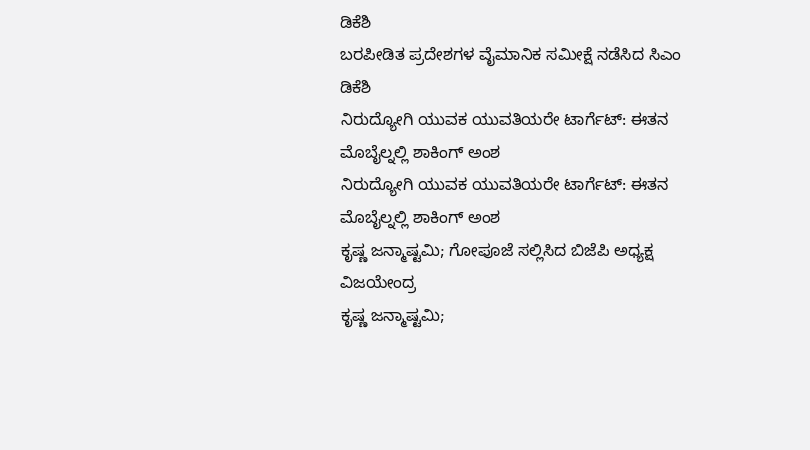ಡಿಕೆಶಿ
ಬರಪೀಡಿತ ಪ್ರದೇಶಗಳ ವೈಮಾನಿಕ ಸಮೀಕ್ಷೆ ನಡೆಸಿದ ಸಿಎಂ ಡಿಕೆಶಿ
ನಿರುದ್ಯೋಗಿ ಯುವಕ ಯುವತಿಯರೇ ಟಾರ್ಗೆಟ್: ಈತನ ಮೊಬೈಲ್ನಲ್ಲಿ ಶಾಕಿಂಗ್ ಅಂಶ
ನಿರುದ್ಯೋಗಿ ಯುವಕ ಯುವತಿಯರೇ ಟಾರ್ಗೆಟ್: ಈತನ ಮೊಬೈಲ್ನಲ್ಲಿ ಶಾಕಿಂಗ್ ಅಂಶ
ಕೃಷ್ಣ ಜನ್ಮಾಷ್ಟಮಿ; ಗೋಪೂಜೆ ಸಲ್ಲಿಸಿದ ಬಿಜೆಪಿ ಅಧ್ಯಕ್ಷ ವಿಜಯೇಂದ್ರ
ಕೃಷ್ಣ ಜನ್ಮಾಷ್ಟಮಿ;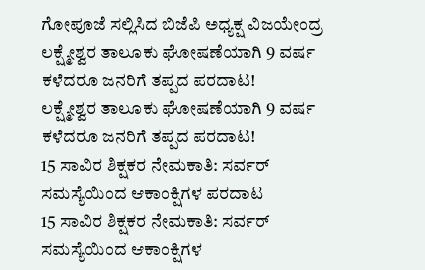ಗೋಪೂಜೆ ಸಲ್ಲಿಸಿದ ಬಿಜೆಪಿ ಅಧ್ಯಕ್ಷ ವಿಜಯೇಂದ್ರ
ಲಕ್ಷ್ಮೇಶ್ವರ ತಾಲೂಕು ಘೋಷಣೆಯಾಗಿ 9 ವರ್ಷ ಕಳೆದರೂ ಜನರಿಗೆ ತಪ್ಪದ ಪರದಾಟ!
ಲಕ್ಷ್ಮೇಶ್ವರ ತಾಲೂಕು ಘೋಷಣೆಯಾಗಿ 9 ವರ್ಷ ಕಳೆದರೂ ಜನರಿಗೆ ತಪ್ಪದ ಪರದಾಟ!
15 ಸಾವಿರ ಶಿಕ್ಷಕರ ನೇಮಕಾತಿ: ಸರ್ವರ್ ಸಮಸ್ಯೆಯಿಂದ ಆಕಾಂಕ್ಷಿಗಳ ಪರದಾಟ
15 ಸಾವಿರ ಶಿಕ್ಷಕರ ನೇಮಕಾತಿ: ಸರ್ವರ್ ಸಮಸ್ಯೆಯಿಂದ ಆಕಾಂಕ್ಷಿಗಳ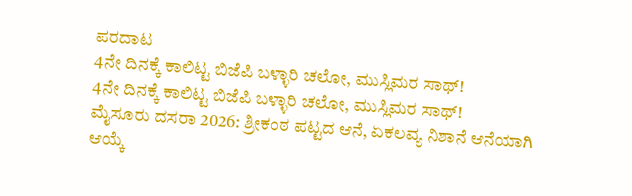ಪರದಾಟ
4ನೇ ದಿನಕ್ಕೆ ಕಾಲಿಟ್ಟ ಬಿಜೆಪಿ ಬಳ್ಳಾರಿ ಚಲೋ, ಮುಸ್ಲಿಮರ ಸಾಥ್!
4ನೇ ದಿನಕ್ಕೆ ಕಾಲಿಟ್ಟ ಬಿಜೆಪಿ ಬಳ್ಳಾರಿ ಚಲೋ, ಮುಸ್ಲಿಮರ ಸಾಥ್!
ಮೈಸೂರು ದಸರಾ 2026: ಶ್ರೀಕಂಠ ಪಟ್ಟದ ಆನೆ, ಏಕಲವ್ಯ ನಿಶಾನೆ ಆನೆಯಾಗಿ ಆಯ್ಕೆ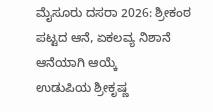ಮೈಸೂರು ದಸರಾ 2026: ಶ್ರೀಕಂಠ ಪಟ್ಟದ ಆನೆ, ಏಕಲವ್ಯ ನಿಶಾನೆ ಆನೆಯಾಗಿ ಆಯ್ಕೆ
ಉಡುಪಿಯ ಶ್ರೀಕೃಷ್ಣ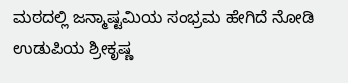ಮಠದಲ್ಲಿ ಜನ್ಮಾಷ್ಟಮಿಯ ಸಂಭ್ರಮ ಹೇಗಿದೆ ನೋಡಿ
ಉಡುಪಿಯ ಶ್ರೀಕೃಷ್ಣ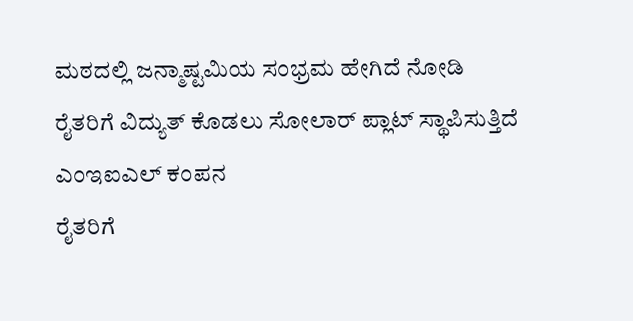ಮಠದಲ್ಲಿ ಜನ್ಮಾಷ್ಟಮಿಯ ಸಂಭ್ರಮ ಹೇಗಿದೆ ನೋಡಿ
ರೈತರಿಗೆ ವಿದ್ಯುತ್ ಕೊಡಲು ಸೋಲಾರ್ ಪ್ಲಾಟ್ ಸ್ಥಾಪಿಸುತ್ತಿದೆ ಎಂಇಐಎಲ್ ಕಂಪನ
ರೈತರಿಗೆ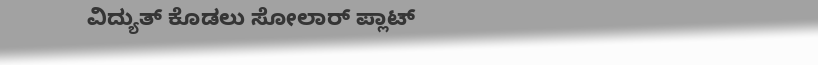ವಿದ್ಯುತ್ ಕೊಡಲು ಸೋಲಾರ್ ಪ್ಲಾಟ್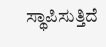ಸ್ಥಾಪಿಸುತ್ತಿದೆ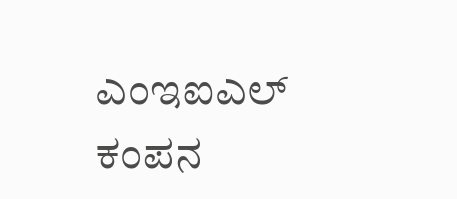ಎಂಇಐಎಲ್ ಕಂಪನ